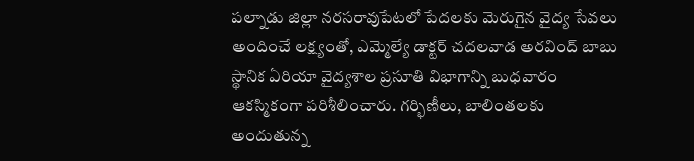పల్నాడు జిల్లా నరసరావుపేటలో పేదలకు మెరుగైన వైద్య సేవలు అందించే లక్ష్యంతో, ఎమ్మెల్యే డాక్టర్ చదలవాడ అరవింద్ బాబు స్థానిక ఏరియా వైద్యశాల ప్రసూతి విభాగాన్ని బుధవారం ఆకస్మికంగా పరిశీలించారు. గర్భిణీలు, బాలింతలకు అందుతున్న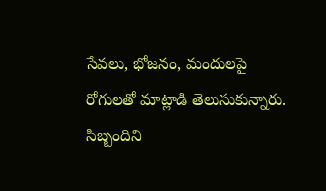సేవలు, భోజనం, మందులపై రోగులతో మాట్లాడి తెలుసుకున్నారు. సిబ్బందిని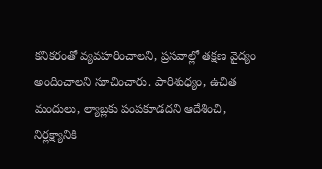కనికరంతో వ్యవహరించాలని, ప్రసవాల్లో తక్షణ వైద్యం అందించాలని సూచించారు. పారిశుధ్యం, ఉచిత మందులు, ల్యాబ్లకు పంపకూడదని ఆదేశించి, నిర్లక్ష్యానికి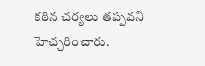కఠిన చర్యలు తప్పవని హెచ్చరించారు.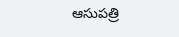ఆసుపత్రి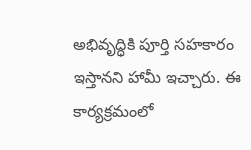అభివృద్ధికి పూర్తి సహకారం ఇస్తానని హామీ ఇచ్చారు. ఈ కార్యక్రమంలో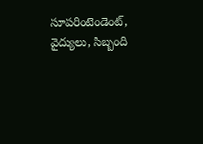సూపరింటెండెంట్, వైద్యులు, సిబ్బంది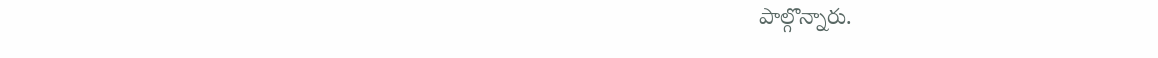పాల్గొన్నారు.